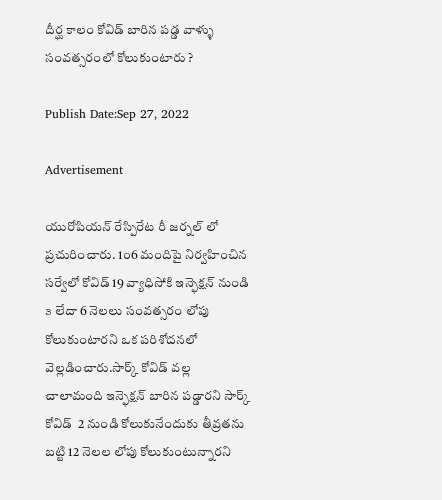దీర్ఘ కాలం కోవిడ్ బారిన పడ్డ వాళ్ళు సంవత్సరంలో కోలుకుంటారు ?

Publish Date:Sep 27, 2022

Advertisement

యురోపియన్ రేస్పిరేట రీ జర్నల్ లో ప్రచురించారు. 1౦6 మందిపై నిర్వహించిన సర్వేలో కోవిడ్ 19 వ్యాధిసోకి ఇన్ఫెక్షన్ నుండి ౩ లేదా 6 నెలలు సంవత్సరం లోపు కోలుకుంటారని ఒక పరిశోదనలో వెల్లడించారు.సార్క్ కోవిడ్ వల్ల చాలామంది ఇన్ఫెక్షన్ బారిన పడ్డారని సార్క్ కోవిడ్  2 నుండి కోలుకునేందుకు తీవ్రతను బట్టి 12 నెలల లోపు కోలుకుంటున్నారని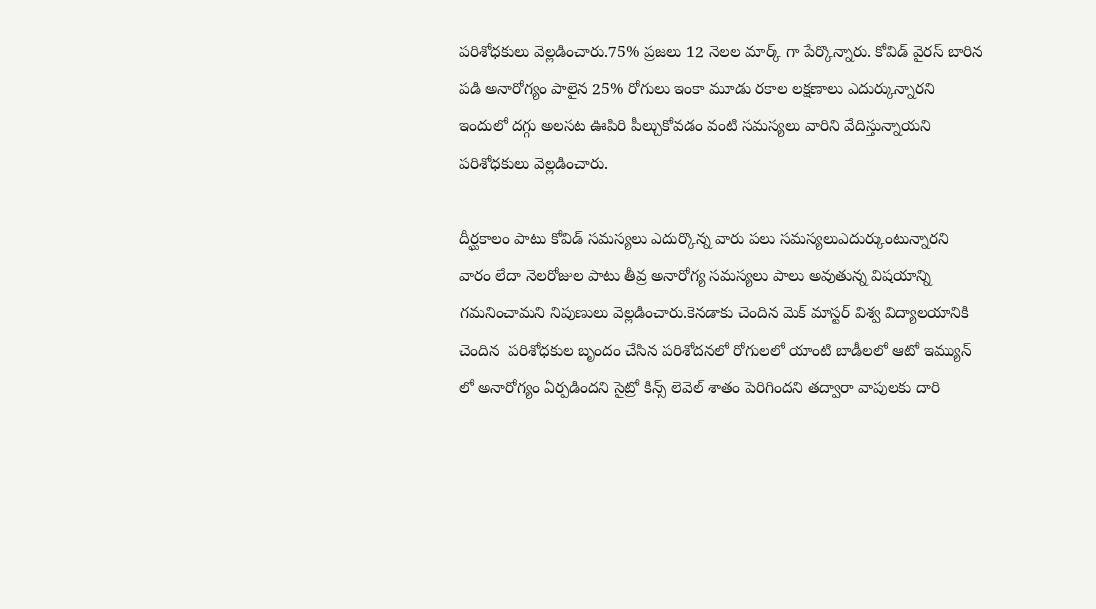పరిశోధకులు వెల్లడించారు.75% ప్రజలు 12 నెలల మార్క్ గా పేర్కొన్నారు. కోవిడ్ వైరస్ బారిన పడి అనారోగ్యం పాలైన 25% రోగులు ఇంకా మూడు రకాల లక్షణాలు ఎదుర్కున్నారని ఇందులో దగ్గు అలసట ఊపిరి పీల్చుకోవడం వంటి సమస్యలు వారిని వేదిస్తున్నాయని పరిశోధకులు వెల్లడించారు.

దీర్ఘకాలం పాటు కోవిడ్ సమస్యలు ఎదుర్కొన్న వారు పలు సమస్యలుఎదుర్కుంటున్నారని  వారం లేదా నెలరోజుల పాటు తీవ్ర అనారోగ్య సమస్యలు పాలు అవుతున్న విషయాన్ని గమనించామని నిపుణులు వెల్లడించారు.కెనడాకు చెందిన మెక్ మాస్టర్ విశ్వ విద్యాలయానికి చెందిన  పరిశోధకుల బృందం చేసిన పరిశోదనలో రోగులలో యాంటి బాడీలలో ఆటో ఇమ్యున్ లో అనారోగ్యం ఏర్పడిందని సైట్రో కిన్స్ లెవెల్ శాతం పెరిగిందని తద్వారా వాపులకు దారి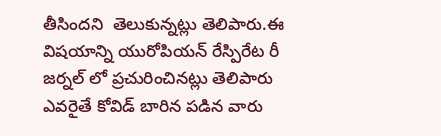తీసిందని  తెలుకున్నట్లు తెలిపారు.ఈ విషయాన్ని యురోపియన్ రేస్పిరేట రీ జర్నల్ లో ప్రచురించినట్లు తెలిపారు ఎవరైతే కోవిడ్ బారిన పడిన వారు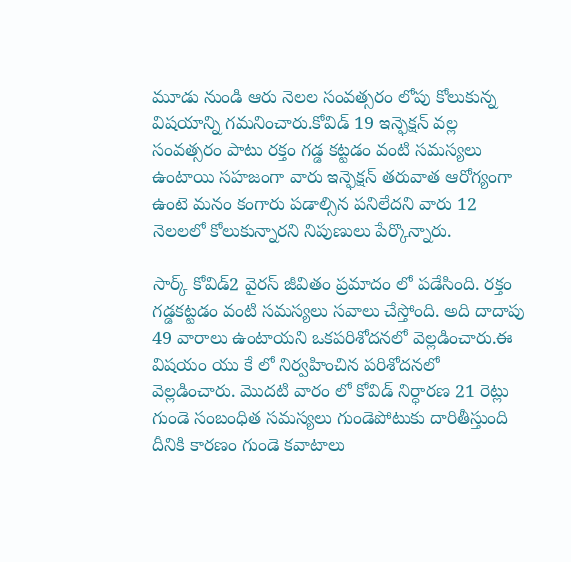మూడు నుండి ఆరు నెలల సంవత్సరం లోపు కోలుకున్న విషయాన్ని గమనించారు.కోవిడ్ 19 ఇన్ఫెక్షన్ వల్ల సంవత్సరం పాటు రక్తం గడ్డ కట్టడం వంటి సమస్యలు ఉంటాయి సహజంగా వారు ఇన్ఫెక్షన్ తరువాత ఆరోగ్యంగా ఉంటె మనం కంగారు పడాల్సిన పనిలేదని వారు 12 నెలలలో కోలుకున్నారని నిపుణులు పేర్కొన్నారు.

సార్క్ కోవిడ్2 వైరస్ జీవితం ప్రమాదం లో పడేసింది. రక్తం గడ్డకట్టడం వంటి సమస్యలు సవాలు చేస్తోంది. అది దాదాపు 49 వారాలు ఉంటాయని ఒకపరిశోదనలో వెల్లడించారు.ఈ విషయం యు కే లో నిర్వహించిన పరిశోదనలో వెల్లడించారు. మొదటి వారం లో కోవిడ్ నిర్ధారణ 21 రెట్లు గుండె సంబంధిత సమస్యలు గుండెపోటుకు దారితీస్తుంది దీనికి కారణం గుండె కవాటాలు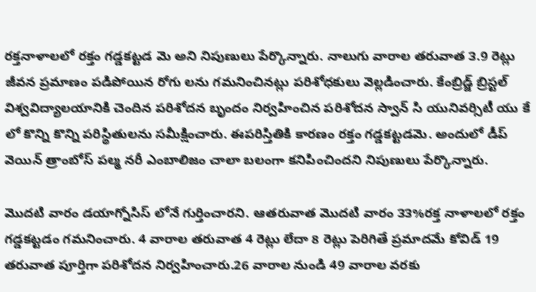రక్తనాళాలలో రక్తం గడ్డకట్టడ మె అని నిపుణులు పేర్కొన్నారు. నాలుగు వారాల తరువాత ౩.9 రెట్లు జీవన ప్రమాణం పడిపోయిన రోగు లను గమనించినట్లు పరిశోధకులు వెల్లడించారు. కేంబ్రిడ్జ్ బ్రిస్టల్ విశ్వవిద్యాలయానికి చెందిన పరిశోదన బృందం నిర్వహించిన పరిశోదన స్వాన్ సి యునివర్సిటీ యు కే లో కొన్ని కొన్ని పరిస్థితులను సమీక్షించారు. ఈపరిస్తితికి కారణం రక్తం గడ్డకట్టడమె. అందులో డీప్ వెయిన్ త్రాంబోస్ పల్మ నరీ ఎంబాలిజం చాలా బలంగా కనిపించిందని నిపుణులు పేర్కొన్నారు.

మొదటి వారం డయాగ్నోసిస్ లోనే గుర్తించారని. ఆతరువాత మొదటి వారం ౩౩%రక్త నాళాలలో రక్తం గడ్డకట్టడం గమనించారు. 4 వారాల తరువాత 4 రెట్లు లేదా 8 రెట్లు పెరిగితే ప్రమాదమే కోవిడ్ 19 తరువాత పూర్తిగా పరిశోదన నిర్వహించారు.26 వారాల నుండి 49 వారాల వరకు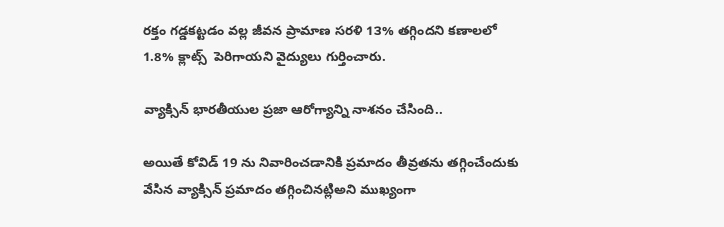రక్తం గడ్డకట్టడం వల్ల జీవన ప్రామాణ సరళి 1౩% తగ్గిందని కణాలలో 1.8% క్లాట్స్  పెరిగాయని వైద్యులు గుర్తించారు.

వ్యాక్సిన్ భారతీయుల ప్రజా ఆరోగ్యాన్ని నాశనం చేసింది..

అయితే కోవిడ్ 19 ను నివారించడానికి ప్రమాదం తీవ్రతను తగ్గించేందుకు వేసిన వ్యాక్సిన్ ప్రమాదం తగ్గించినట్లిఅని ముఖ్యంగా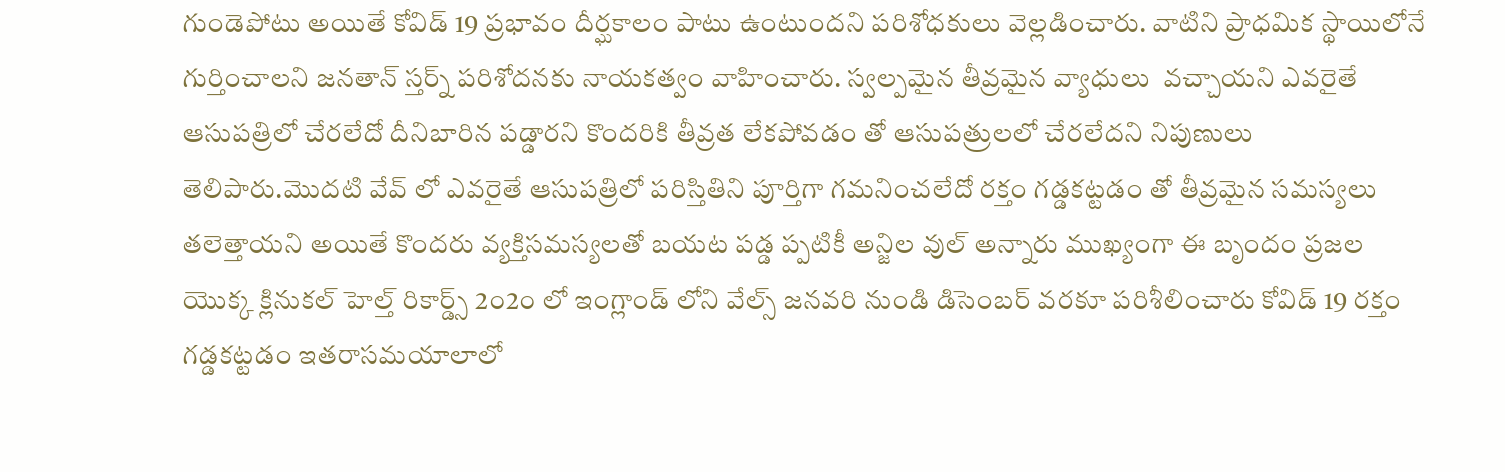గుండెపోటు అయితే కోవిడ్ 19 ప్రభావం దీర్ఘకాలం పాటు ఉంటుందని పరిశోధకులు వెల్లడించారు. వాటిని ప్రాధమిక స్థాయిలోనే గుర్తించాలని జనతాన్ స్తర్న్ పరిశోదనకు నాయకత్వం వాహించారు. స్వల్పమైన తీవ్రమైన వ్యాధులు  వచ్చాయని ఎవరైతే ఆసుపత్రిలో చేరలేదో దీనిబారిన పడ్డారని కొందరికి తీవ్రత లేకపోవడం తో ఆసుపత్రులలో చేరలేదని నిపుణులు తెలిపారు.మొదటి వేవ్ లో ఎవరైతే ఆసుపత్రిలో పరిస్తితిని పూర్తిగా గమనించలేదో రక్తం గడ్డకట్టడం తో తీవ్రమైన సమస్యలు తలెత్తాయని అయితే కొందరు వ్యక్తిసమస్యలతో బయట పడ్డ ప్పటికీ అన్జిల వుల్ అన్నారు ముఖ్యంగా ఈ బృందం ప్రజల యొక్క క్లినుకల్ హెల్త్ రికార్డ్స్ 2౦2౦ లో ఇంగ్లాండ్ లోని వేల్స్ జనవరి నుండి డిసెంబర్ వరకూ పరిశీలించారు కోవిడ్ 19 రక్తం గడ్డకట్టడం ఇతరాసమయాలాలో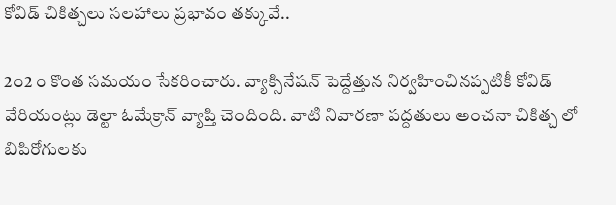కోవిడ్ చికిత్చలు సలహాలు ప్రభావం తక్కువే..

2౦2 ౦ కొంత సమయం సేకరించారు. వ్యాక్సినేషన్ పెద్దేత్తున నిర్వహించినప్పటికీ కోవిడ్ వేరియంట్లు డెల్టా ఓమేక్రాన్ వ్యాప్తి చెందింది. వాటి నివారణా పద్దతులు అంచనా చికిత్చ లో బిపిరోగులకు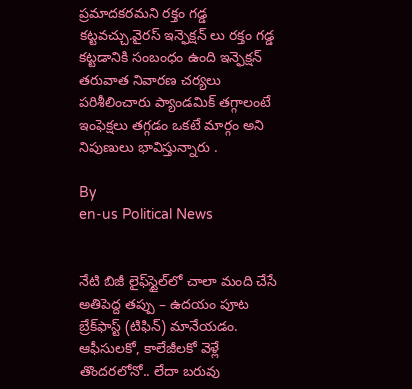ప్రమాదకరమని రక్తం గడ్డ కట్టవచ్చు.వైరస్ ఇన్ఫెక్షన్ లు రక్తం గడ్డ కట్టడానికి సంబంధం ఉంది ఇన్ఫెక్షన్ తరువాత నివారణ చర్యలు పరిశీలించారు ప్యాండమిక్ తగ్గాలంటే ఇంఫెక్షలు తగ్గడం ఒకటే మార్గం అని నిపుణులు భావిస్తున్నారు .

By
en-us Political News


నేటి బిజీ లైఫ్‌స్టైల్‌లో చాలా మంది చేసే అతిపెద్ద తప్పు – ఉదయం పూట బ్రేక్‌ఫాస్ట్ (టిఫిన్) మానేయడం. ఆఫీసులకో, కాలేజీలకో వెళ్లే తొందరలోనో.. లేదా బరువు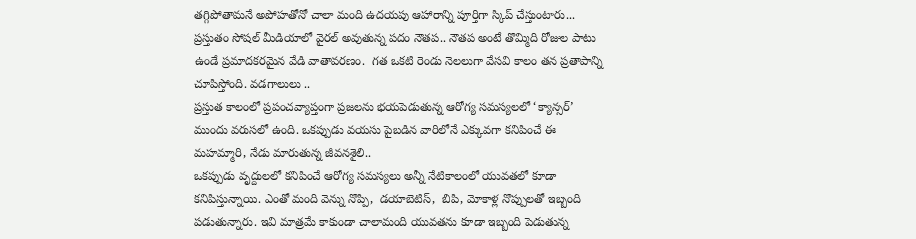తగ్గిపోతామనే అపోహతోనో చాలా మంది ఉదయపు ఆహారాన్ని పూర్తిగా స్కిప్ చేస్తుంటారు...
ప్రస్తుతం సోషల్ మీడియాలో వైరల్ అవుతున్న పదం నౌతప.. నౌతప అంటే తొమ్మిది రోజుల పాటు ఉండే ప్రమాదకరమైన వేడి వాతావరణం.  గత ఒకటి రెండు నెలలుగా వేసవి కాలం తన ప్రతాపాన్ని చూపిస్తోంది. వడగాలులు ..
ప్రస్తుత కాలంలో ప్రపంచవ్యాప్తంగా ప్రజలను భయపెడుతున్న ఆరోగ్య సమస్యలలో ‘క్యాన్సర్’ ముందు వరుసలో ఉంది. ఒకప్పుడు వయసు పైబడిన వారిలోనే ఎక్కువగా కనిపించే ఈ మహమ్మారి, నేడు మారుతున్న జీవనశైలి..
ఒకప్పుడు వృద్దులలో కనిపించే ఆరోగ్య సమస్యలు అన్నీ నేటికాలంలో యువతలో కూడా కనిపిస్తున్నాయి. ఎంతో మంది వెన్ను నొప్పి,  డయాబెటిస్,  బిపి, మోకాళ్ల నొప్పులతో ఇబ్బంది పడుతున్నారు. ఇవి మాత్రమే కాకుండా చాలామంది యువతను కూడా ఇబ్బంది పెడుతున్న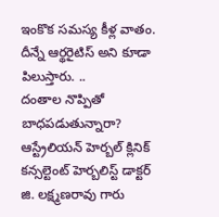ఇంకొక సమస్య కీళ్ల వాతం. దీన్నే ఆర్థరైటిస్ అని కూడా పిలుస్తారు. ..
దంతాల నొప్పితో బాధపడుతున్నారా? ఆస్ట్రేలియన్ హెర్బల్ క్లినిక్ కన్సల్టెంట్ హెర్బలిస్ట్ డాక్టర్ జి. లక్ష్మణరావు గారు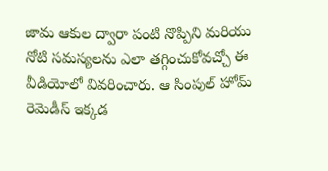జామ ఆకుల ద్వారా పంటి నొప్పిని మరియు నోటి సమస్యలను ఎలా తగ్గించుకోవచ్చో ఈ వీడియోలో వివరించారు. ఆ సింపుల్ హోమ్ రెమెడీస్ ఇక్కడ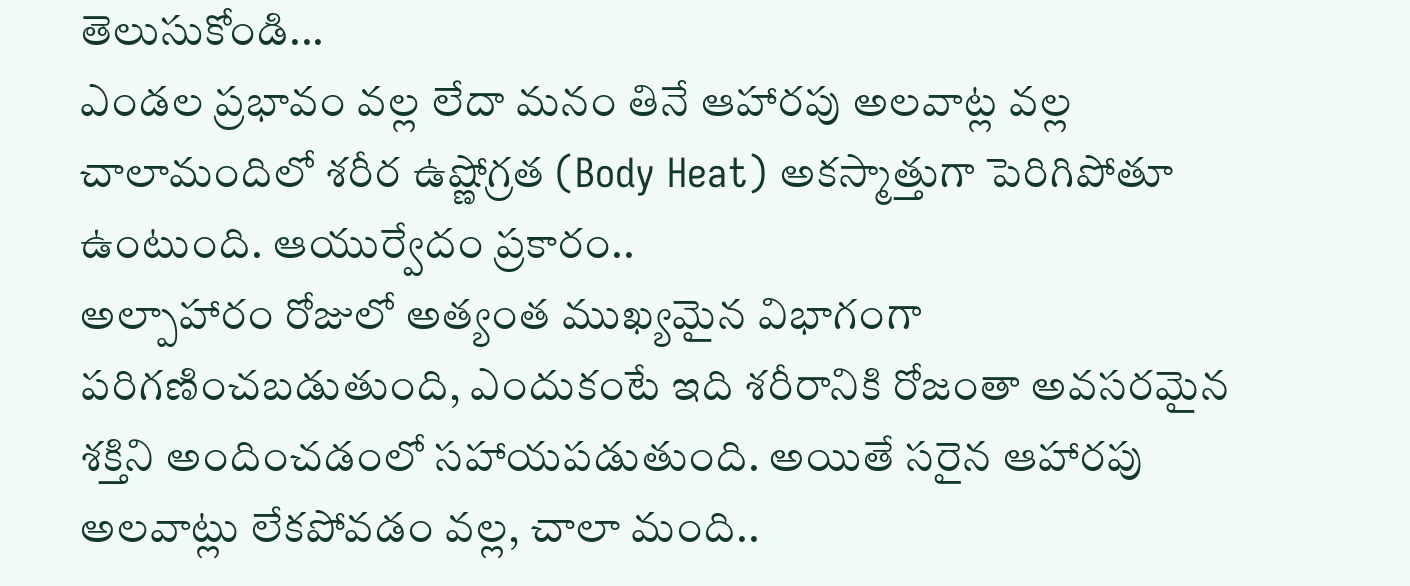తెలుసుకోండి...
ఎండల ప్రభావం వల్ల లేదా మనం తినే ఆహారపు అలవాట్ల వల్ల చాలామందిలో శరీర ఉష్ణోగ్రత (Body Heat) అకస్మాత్తుగా పెరిగిపోతూ ఉంటుంది. ఆయుర్వేదం ప్రకారం..
అల్పాహారం రోజులో అత్యంత ముఖ్యమైన విభాగంగా పరిగణించబడుతుంది, ఎందుకంటే ఇది శరీరానికి రోజంతా అవసరమైన శక్తిని అందించడంలో సహాయపడుతుంది. అయితే సరైన ఆహారపు అలవాట్లు లేకపోవడం వల్ల, చాలా మంది..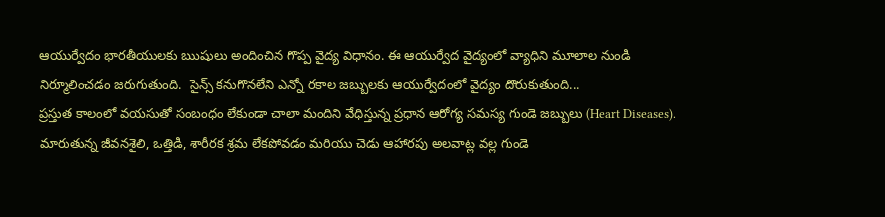ఆయుర్వేదం భారతీయులకు ఋషులు అందించిన గొప్ప వైద్య విధానం. ఈ ఆయుర్వేద వైద్యంలో వ్యాధిని మూలాల నుండి నిర్మూలించడం జరుగుతుంది.  సైన్స్ కనుగొనలేని ఎన్నో రకాల జబ్బులకు ఆయుర్వేదంలో వైద్యం దొరుకుతుంది...
ప్రస్తుత కాలంలో వయసుతో సంబంధం లేకుండా చాలా మందిని వేధిస్తున్న ప్రధాన ఆరోగ్య సమస్య గుండె జబ్బులు (Heart Diseases). మారుతున్న జీవనశైలి, ఒత్తిడి, శారీరక శ్రమ లేకపోవడం మరియు చెడు ఆహారపు అలవాట్ల వల్ల గుండె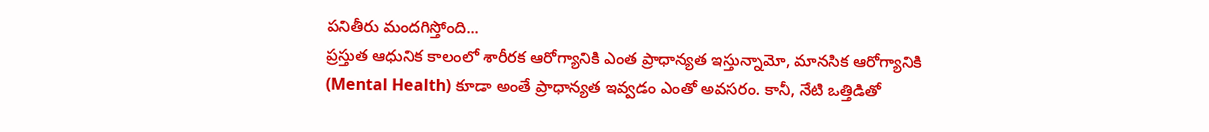పనితీరు మందగిస్తోంది...
ప్రస్తుత ఆధునిక కాలంలో శారీరక ఆరోగ్యానికి ఎంత ప్రాధాన్యత ఇస్తున్నామో, మానసిక ఆరోగ్యానికి (Mental Health) కూడా అంతే ప్రాధాన్యత ఇవ్వడం ఎంతో అవసరం. కానీ, నేటి ఒత్తిడితో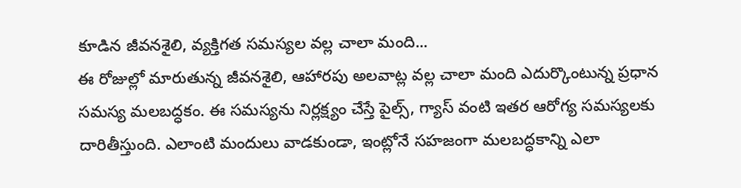కూడిన జీవనశైలి, వ్యక్తిగత సమస్యల వల్ల చాలా మంది...
ఈ రోజుల్లో మారుతున్న జీవనశైలి, ఆహారపు అలవాట్ల వల్ల చాలా మంది ఎదుర్కొంటున్న ప్రధాన సమస్య మలబద్ధకం. ఈ సమస్యను నిర్లక్ష్యం చేస్తే పైల్స్, గ్యాస్ వంటి ఇతర ఆరోగ్య సమస్యలకు దారితీస్తుంది. ఎలాంటి మందులు వాడకుండా, ఇంట్లోనే సహజంగా మలబద్ధకాన్ని ఎలా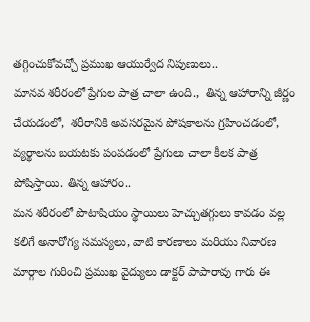తగ్గించుకోవచ్చో ప్రముఖ ఆయుర్వేద నిపుణులు..
మానవ శరీరంలో ప్రేగుల పాత్ర చాలా ఉంది.,  తిన్న ఆహారాన్ని జీర్ణం చేయడంలో,  శరీరానికి అవసరమైన పోషకాలను గ్రహించడంలో, వ్యర్థాలను బయటకు పంపడంలో ప్రేగులు చాలా కీలక పాత్ర పోషిస్తాయి. తిన్న ఆహారం..
మన శరీరంలో పొటాషియం స్థాయిలు హెచ్చుతగ్గులు కావడం వల్ల కలిగే అనారోగ్య సమస్యలు, వాటి కారణాలు మరియు నివారణ మార్గాల గురించి ప్రముఖ వైద్యులు డాక్టర్ పాపారావు గారు ఈ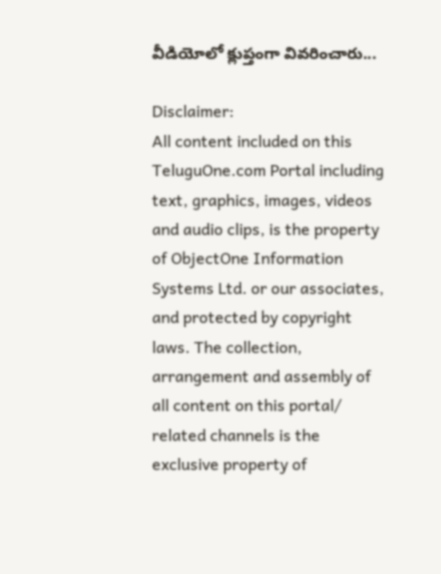వీడియోలో క్లుప్తంగా వివరించారు...

Disclaimer:
All content included on this TeluguOne.com Portal including text, graphics, images, videos and audio clips, is the property of ObjectOne Information Systems Ltd. or our associates, and protected by copyright laws. The collection, arrangement and assembly of all content on this portal/ related channels is the exclusive property of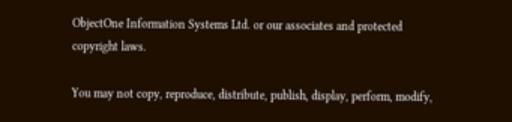ObjectOne Information Systems Ltd. or our associates and protected copyright laws.

You may not copy, reproduce, distribute, publish, display, perform, modify,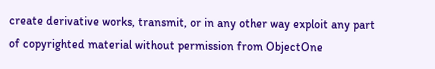create derivative works, transmit, or in any other way exploit any part of copyrighted material without permission from ObjectOne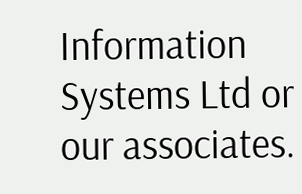Information Systems Ltd or our associates.